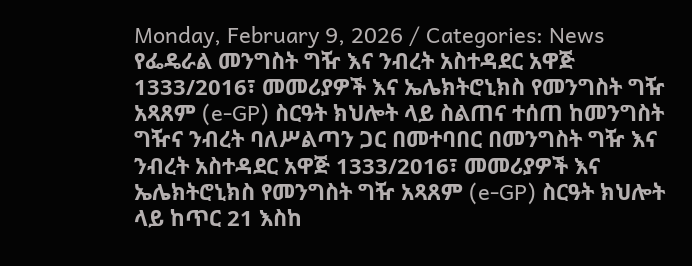Monday, February 9, 2026 / Categories: News የፌዴራል መንግስት ግዥ እና ንብረት አስተዳደር አዋጅ 1333/2016፣ መመሪያዎች እና ኤሌክትሮኒክስ የመንግስት ግዥ አጻጸም (e-GP) ስርዓት ክህሎት ላይ ስልጠና ተሰጠ ከመንግስት ግዥና ንብረት ባለሥልጣን ጋር በመተባበር በመንግስት ግዥ እና ንብረት አስተዳደር አዋጅ 1333/2016፣ መመሪያዎች እና ኤሌክትሮኒክስ የመንግስት ግዥ አጻጸም (e-GP) ስርዓት ክህሎት ላይ ከጥር 21 እስከ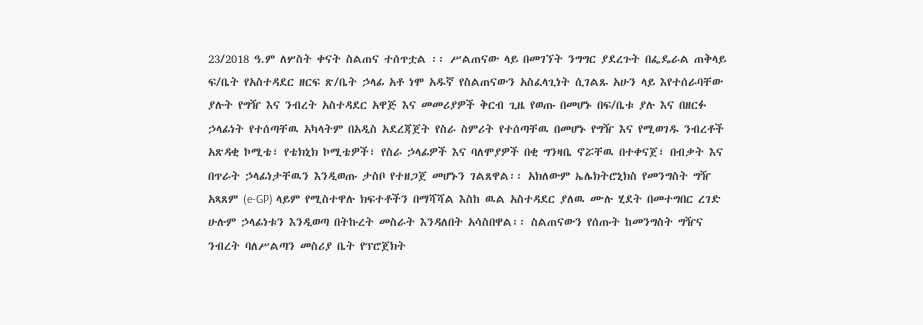23/2018 ዓ.ም ለሦስት ቀናት ስልጠና ተሰጥቷል ፡፡ ሥልጠናው ላይ በመገኘት ንግግር ያደረጉት በፌዴራል ጠቅላይ ፍ/ቤት የአስተዳደር ዘርፍ ጽ/ቤት ኃላፊ አቶ ነሞ አዱኛ የስልጠናውን አስፈላጊነት ሲገልጹ አሁን ላይ እየተሰራባቸው ያሉት የግዥ እና ንብረት አስተዳደር አዋጅ እና መመሪያዎች ቅርብ ጊዜ የወጡ በመሆኑ በፍ/ቤቱ ያሉ እና በዘርፉ ኃላፊነት የተሰጣቸዉ አካላትም በአዲስ አደረጃጀት የስራ ስምሪት የተሰጣቸዉ በመሆኑ የግዥ እና የሚወገዱ ንብረቶች አጽዳቂ ኮሚቴ፣ የቴክኒክ ኮሚቴዎች፣ የስራ ኃላፊዎች እና ባለሞያዎች በቂ ግንዛቤ ኖሯቸዉ በተቀናጀ፣ በብቃት እና በጥራት ኃላፊነታቸዉን እንዲወጡ ታስቦ የተዘጋጀ መሆኑን ገልጸዋል፡፡ አክለውም ኤሌክትሮኒክስ የመንግስት ግዥ አጻጸም (e-GP) ላይም የሚስተዋሉ ክፍተቶችን በማሻሻል እስከ ዉል አስተዳደር ያለዉ ሙሉ ሂደት በመተግበር ረገድ ሁሉም ኃላፊነቱን እንዲወጣ በትኩረት መስራት እንዳለበት አሳስበዋል፡፡ ስልጠናውን የሰጡት ከመንግስት ግዥና ንብረት ባለሥልጣን መስሪያ ቤት የፕሮጀክት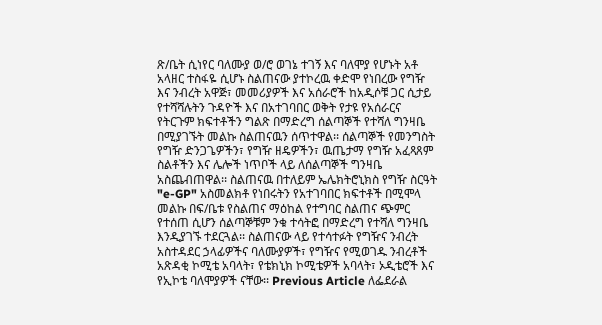ጽ/ቤት ሲነየር ባለሙያ ወ/ሮ ወገኔ ተገኝ እና ባለሞያ የሆኑት አቶ አላዘር ተስፋዬ ሲሆኑ ስልጠናው ያተኮረዉ ቀድሞ የነበረው የግዥ እና ንብረት አዋጅ፣ መመሪያዎች እና አሰራሮች ከአዲሶቹ ጋር ሲታይ የተሻሻሉትን ጉዳዮች እና በአተገባበር ወቅት የታዩ የአሰራርና የትርጉም ክፍተቶችን ግልጽ በማድረግ ሰልጣኞች የተሻለ ግንዛቤ በሚያገኙት መልኩ ስልጠናዉን ሰጥተዋል፡፡ ሰልጣኞች የመንግስት የግዥ ድንጋጌዎችን፣ የግዥ ዘዴዎችን፣ ዉጤታማ የግዥ አፈጻጸም ስልቶችን እና ሌሎች ነጥቦች ላይ ለሰልጣኞች ግንዛቤ አስጨብጠዋል፡፡ ስልጠናዉ በተለይም ኤሌክትሮኒክስ የግዥ ስርዓት "e-GP" አስመልክቶ የነበሩትን የአተገባበር ክፍተቶች በሚሞላ መልኩ በፍ/ቤቱ የስልጠና ማዕከል የተግባር ስልጠና ጭምር የተሰጠ ሲሆን ሰልጣኞቹም ንቁ ተሳትፎ በማድረግ የተሻለ ግንዛቤ እንዲያገኙ ተደርጓል፡፡ ስልጠናው ላይ የተሳተፉት የግዥና ንብረት አስተዳደር ኃላፊዎችና ባለሙያዎች፣ የግዥና የሚወገዱ ንብረቶች አጽዳቂ ኮሚቴ አባላት፣ የቴክኒክ ኮሚቴዎች አባላት፣ ኦዲቴሮች እና የኢኮቴ ባለሞያዎች ናቸው፡፡ Previous Article ለፌደራል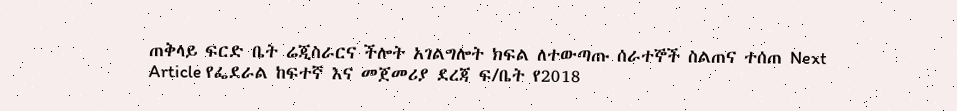ጠቅላይ ፍርድ ቤት ሬጂስራርና ችሎት አገልግሎት ክፍል ለተውጣጡ ሰራተኞች ስልጠና ተሰጠ Next Article የፌደራል ከፍተኛ እና መጀመሪያ ደረጃ ፍ/ቤት የ2018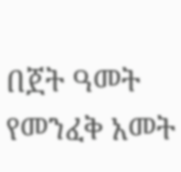በጀት ዓመት የመንፈቅ አመት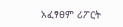አፈፃፀም ሪፖርት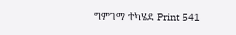ግምገማ ተካሄደ Print 541